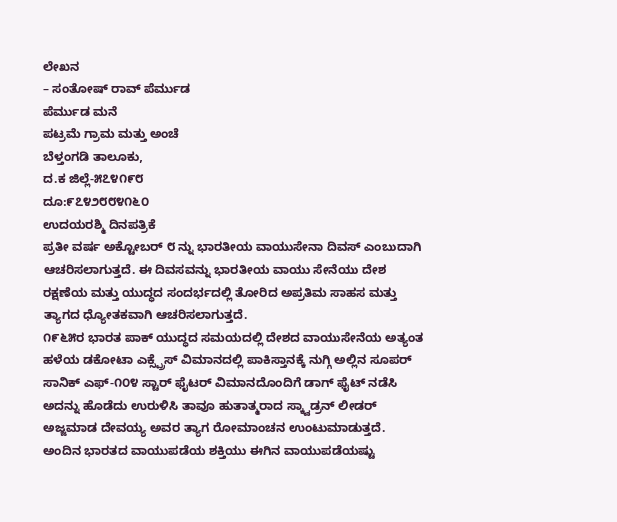ಲೇಖನ
– ಸಂತೋಷ್ ರಾವ್ ಪೆರ್ಮುಡ
ಪೆರ್ಮುಡ ಮನೆ
ಪಟ್ರಮೆ ಗ್ರಾಮ ಮತ್ತು ಅಂಚೆ
ಬೆಳ್ತಂಗಡಿ ತಾಲೂಕು,
ದ.ಕ ಜಿಲ್ಲೆ-೫೭೪೧೯೮
ದೂ:೯೭೪೨೮೮೪೧೬೦
ಉದಯರಶ್ಮಿ ದಿನಪತ್ರಿಕೆ
ಪ್ರತೀ ವರ್ಷ ಅಕ್ಟೋಬರ್ ೮ ನ್ನು ಭಾರತೀಯ ವಾಯುಸೇನಾ ದಿವಸ್ ಎಂಬುದಾಗಿ ಆಚರಿಸಲಾಗುತ್ತದೆ. ಈ ದಿವಸವನ್ನು ಭಾರತೀಯ ವಾಯು ಸೇನೆಯು ದೇಶ ರಕ್ಷಣೆಯ ಮತ್ತು ಯುದ್ಧದ ಸಂದರ್ಭದಲ್ಲಿ ತೋರಿದ ಅಪ್ರತಿಮ ಸಾಹಸ ಮತ್ತು ತ್ಯಾಗದ ಧ್ಯೋತಕವಾಗಿ ಆಚರಿಸಲಾಗುತ್ತದೆ.
೧೯೬೫ರ ಭಾರತ ಪಾಕ್ ಯುದ್ಧದ ಸಮಯದಲ್ಲಿ ದೇಶದ ವಾಯುಸೇನೆಯ ಅತ್ಯಂತ ಹಳೆಯ ಡಕೋಟಾ ಎಕ್ಸ್ಪ್ರೆಸ್ ವಿಮಾನದಲ್ಲಿ ಪಾಕಿಸ್ತಾನಕ್ಕೆ ನುಗ್ಗಿ ಅಲ್ಲಿನ ಸೂಪರ್ ಸಾನಿಕ್ ಎಫ್-೧೦೪ ಸ್ಟಾರ್ ಫೈಟರ್ ವಿಮಾನದೊಂದಿಗೆ ಡಾಗ್ ಫೈಟ್ ನಡೆಸಿ ಅದನ್ನು ಹೊಡೆದು ಉರುಳಿಸಿ ತಾವೂ ಹುತಾತ್ಮರಾದ ಸ್ಕ್ವಾಡ್ರನ್ ಲೀಡರ್ ಅಜ್ಜಮಾಡ ದೇವಯ್ಯ ಅವರ ತ್ಯಾಗ ರೋಮಾಂಚನ ಉಂಟುಮಾಡುತ್ತದೆ.
ಅಂದಿನ ಭಾರತದ ವಾಯುಪಡೆಯ ಶಕ್ತಿಯು ಈಗಿನ ವಾಯುಪಡೆಯಷ್ಟು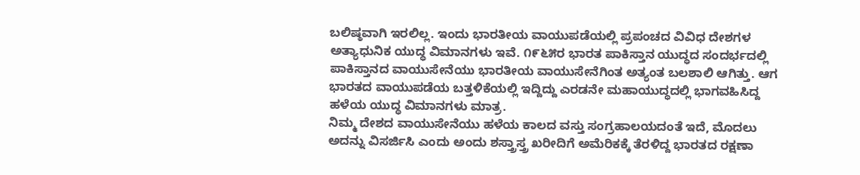ಬಲಿಷ್ಠವಾಗಿ ಇರಲಿಲ್ಲ. ಇಂದು ಭಾರತೀಯ ವಾಯುಪಡೆಯಲ್ಲಿ ಪ್ರಪಂಚದ ವಿವಿಧ ದೇಶಗಳ ಅತ್ಯಾಧುನಿಕ ಯುದ್ಧ ವಿಮಾನಗಳು ಇವೆ. ೧೯೬೫ರ ಭಾರತ ಪಾಕಿಸ್ತಾನ ಯುದ್ಧದ ಸಂದರ್ಭದಲ್ಲಿ ಪಾಕಿಸ್ತಾನದ ವಾಯುಸೇನೆಯು ಭಾರತೀಯ ವಾಯುಸೇನೆಗಿಂತ ಅತ್ಯಂತ ಬಲಶಾಲಿ ಆಗಿತ್ತು. ಆಗ ಭಾರತದ ವಾಯುಪಡೆಯ ಬತ್ತಳಿಕೆಯಲ್ಲಿ ಇದ್ದಿದ್ದು ಎರಡನೇ ಮಹಾಯುದ್ಧದಲ್ಲಿ ಭಾಗವಹಿಸಿದ್ದ ಹಳೆಯ ಯುದ್ಧ ವಿಮಾನಗಳು ಮಾತ್ರ.
ನಿಮ್ಮ ದೇಶದ ವಾಯುಸೇನೆಯು ಹಳೆಯ ಕಾಲದ ವಸ್ತು ಸಂಗ್ರಹಾಲಯದಂತೆ ಇದೆ, ಮೊದಲು ಅದನ್ನು ವಿಸರ್ಜಿಸಿ ಎಂದು ಅಂದು ಶಸ್ತ್ರಾಸ್ತ್ರ ಖರೀದಿಗೆ ಅಮೆರಿಕಕ್ಕೆ ತೆರಳಿದ್ದ ಭಾರತದ ರಕ್ಷಣಾ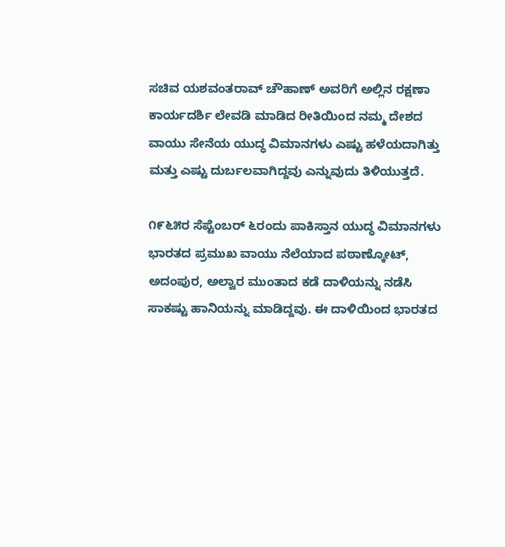ಸಚಿವ ಯಶವಂತರಾವ್ ಚೌಹಾಣ್ ಅವರಿಗೆ ಅಲ್ಲಿನ ರಕ್ಷಣಾ ಕಾರ್ಯದರ್ಶಿ ಲೇವಡಿ ಮಾಡಿದ ರೀತಿಯಿಂದ ನಮ್ಮ ದೇಶದ ವಾಯು ಸೇನೆಯ ಯುದ್ಧ ವಿಮಾನಗಳು ಎಷ್ಟು ಹಳೆಯದಾಗಿತ್ತು ಮತ್ತು ಎಷ್ಟು ದುರ್ಬಲವಾಗಿದ್ದವು ಎನ್ನುವುದು ತಿಳಿಯುತ್ತದೆ.

೧೯೬೫ರ ಸೆಪ್ಟೆಂಬರ್ ೬ರಂದು ಪಾಕಿಸ್ತಾನ ಯುದ್ಧ ವಿಮಾನಗಳು ಭಾರತದ ಪ್ರಮುಖ ವಾಯು ನೆಲೆಯಾದ ಪಠಾಣ್ಕೋಟ್, ಅದಂಪುರ, ಅಲ್ವಾರ ಮುಂತಾದ ಕಡೆ ದಾಳಿಯನ್ನು ನಡೆಸಿ ಸಾಕಷ್ಟು ಹಾನಿಯನ್ನು ಮಾಡಿದ್ದವು. ಈ ದಾಳಿಯಿಂದ ಭಾರತದ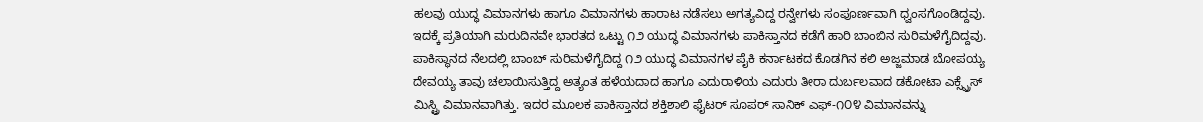ಹಲವು ಯುದ್ಧ ವಿಮಾನಗಳು ಹಾಗೂ ವಿಮಾನಗಳು ಹಾರಾಟ ನಡೆಸಲು ಅಗತ್ಯವಿದ್ದ ರನ್ವೇಗಳು ಸಂಪೂರ್ಣವಾಗಿ ಧ್ವಂಸಗೊಂಡಿದ್ದವು. ಇದಕ್ಕೆ ಪ್ರತಿಯಾಗಿ ಮರುದಿನವೇ ಭಾರತದ ಒಟ್ಟು ೧೨ ಯುದ್ಧ ವಿಮಾನಗಳು ಪಾಕಿಸ್ತಾನದ ಕಡೆಗೆ ಹಾರಿ ಬಾಂಬಿನ ಸುರಿಮಳೆಗೈದಿದ್ದವು.
ಪಾಕಿಸ್ಥಾನದ ನೆಲದಲ್ಲಿ ಬಾಂಬ್ ಸುರಿಮಳೆಗೈದಿದ್ದ ೧೨ ಯುದ್ಧ ವಿಮಾನಗಳ ಪೈಕಿ ಕರ್ನಾಟಕದ ಕೊಡಗಿನ ಕಲಿ ಅಜ್ಜಮಾಡ ಬೋಪಯ್ಯ ದೇವಯ್ಯ ತಾವು ಚಲಾಯಿಸುತ್ತಿದ್ದ ಅತ್ಯಂತ ಹಳೆಯದಾದ ಹಾಗೂ ಎದುರಾಳಿಯ ಎದುರು ತೀರಾ ದುರ್ಬಲವಾದ ಡಕೋಟಾ ಎಕ್ಸ್ಪ್ರೆಸ್ ಮಿಸ್ಟ್ರಿ ವಿಮಾನವಾಗಿತ್ತು. ಇದರ ಮೂಲಕ ಪಾಕಿಸ್ತಾನದ ಶಕ್ತಿಶಾಲಿ ಫೈಟರ್ ಸೂಪರ್ ಸಾನಿಕ್ ಎಫ್-೧೦೪ ವಿಮಾನವನ್ನು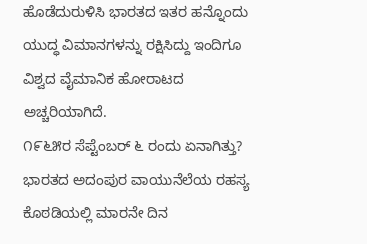ಹೊಡೆದುರುಳಿಸಿ ಭಾರತದ ಇತರ ಹನ್ನೊಂದು ಯುದ್ಧ ವಿಮಾನಗಳನ್ನು ರಕ್ಷಿಸಿದ್ದು ಇಂದಿಗೂ ವಿಶ್ವದ ವೈಮಾನಿಕ ಹೋರಾಟದ ಅಚ್ಚರಿಯಾಗಿದೆ.
೧೯೬೫ರ ಸೆಪ್ಟೆಂಬರ್ ೬ ರಂದು ಏನಾಗಿತ್ತು?
ಭಾರತದ ಅದಂಪುರ ವಾಯುನೆಲೆಯ ರಹಸ್ಯ ಕೊಠಡಿಯಲ್ಲಿ ಮಾರನೇ ದಿನ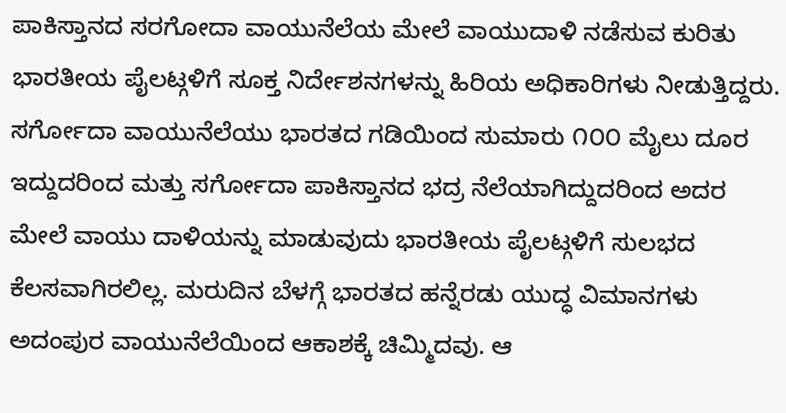ಪಾಕಿಸ್ತಾನದ ಸರಗೋದಾ ವಾಯುನೆಲೆಯ ಮೇಲೆ ವಾಯುದಾಳಿ ನಡೆಸುವ ಕುರಿತು ಭಾರತೀಯ ಪೈಲಟ್ಗಳಿಗೆ ಸೂಕ್ತ ನಿರ್ದೇಶನಗಳನ್ನು ಹಿರಿಯ ಅಧಿಕಾರಿಗಳು ನೀಡುತ್ತಿದ್ದರು. ಸರ್ಗೋದಾ ವಾಯುನೆಲೆಯು ಭಾರತದ ಗಡಿಯಿಂದ ಸುಮಾರು ೧೦೦ ಮೈಲು ದೂರ ಇದ್ದುದರಿಂದ ಮತ್ತು ಸರ್ಗೋದಾ ಪಾಕಿಸ್ತಾನದ ಭದ್ರ ನೆಲೆಯಾಗಿದ್ದುದರಿಂದ ಅದರ ಮೇಲೆ ವಾಯು ದಾಳಿಯನ್ನು ಮಾಡುವುದು ಭಾರತೀಯ ಪೈಲಟ್ಗಳಿಗೆ ಸುಲಭದ ಕೆಲಸವಾಗಿರಲಿಲ್ಲ. ಮರುದಿನ ಬೆಳಗ್ಗೆ ಭಾರತದ ಹನ್ನೆರಡು ಯುದ್ಧ ವಿಮಾನಗಳು ಅದಂಪುರ ವಾಯುನೆಲೆಯಿಂದ ಆಕಾಶಕ್ಕೆ ಚಿಮ್ಮಿದವು. ಆ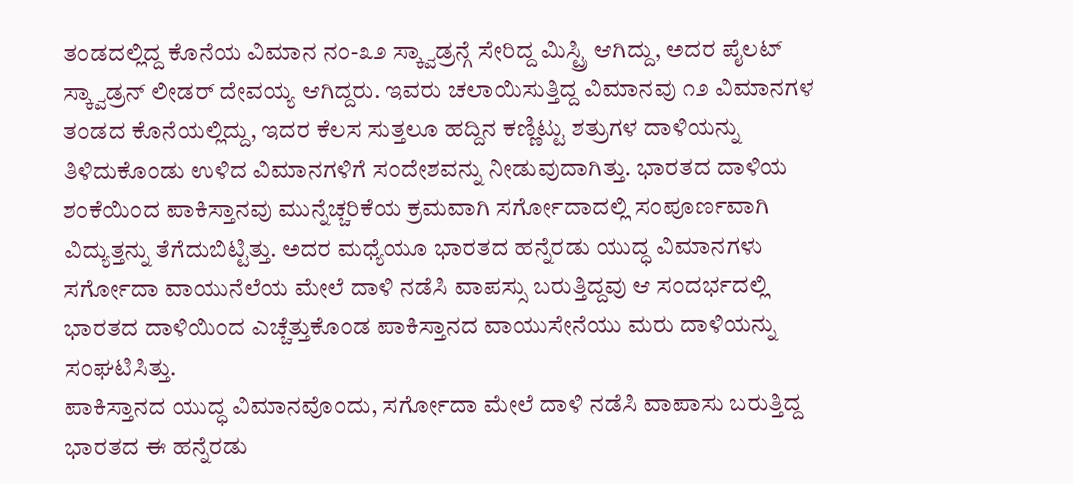ತಂಡದಲ್ಲಿದ್ದ ಕೊನೆಯ ವಿಮಾನ ನಂ-೩೨ ಸ್ಕ್ವಾಡ್ರನ್ಗೆ ಸೇರಿದ್ದ ಮಿಸ್ಟ್ರಿ ಆಗಿದ್ದು, ಅದರ ಪೈಲಟ್ ಸ್ಕ್ವಾಡ್ರನ್ ಲೀಡರ್ ದೇವಯ್ಯ ಆಗಿದ್ದರು. ಇವರು ಚಲಾಯಿಸುತ್ತಿದ್ದ ವಿಮಾನವು ೧೨ ವಿಮಾನಗಳ ತಂಡದ ಕೊನೆಯಲ್ಲಿದ್ದು, ಇದರ ಕೆಲಸ ಸುತ್ತಲೂ ಹದ್ದಿನ ಕಣ್ಣಿಟ್ಟು ಶತ್ರುಗಳ ದಾಳಿಯನ್ನು ತಿಳಿದುಕೊಂಡು ಉಳಿದ ವಿಮಾನಗಳಿಗೆ ಸಂದೇಶವನ್ನು ನೀಡುವುದಾಗಿತ್ತು. ಭಾರತದ ದಾಳಿಯ ಶಂಕೆಯಿಂದ ಪಾಕಿಸ್ತಾನವು ಮುನ್ನೆಚ್ಚರಿಕೆಯ ಕ್ರಮವಾಗಿ ಸರ್ಗೋದಾದಲ್ಲಿ ಸಂಪೂರ್ಣವಾಗಿ ವಿದ್ಯುತ್ತನ್ನು ತೆಗೆದುಬಿಟ್ಟಿತ್ತು. ಅದರ ಮಧ್ಯೆಯೂ ಭಾರತದ ಹನ್ನೆರಡು ಯುದ್ಧ ವಿಮಾನಗಳು ಸರ್ಗೋದಾ ವಾಯುನೆಲೆಯ ಮೇಲೆ ದಾಳಿ ನಡೆಸಿ ವಾಪಸ್ಸು ಬರುತ್ತಿದ್ದವು ಆ ಸಂದರ್ಭದಲ್ಲಿ ಭಾರತದ ದಾಳಿಯಿಂದ ಎಚ್ಚೆತ್ತುಕೊಂಡ ಪಾಕಿಸ್ತಾನದ ವಾಯುಸೇನೆಯು ಮರು ದಾಳಿಯನ್ನು ಸಂಘಟಿಸಿತ್ತು.
ಪಾಕಿಸ್ತಾನದ ಯುದ್ಧ ವಿಮಾನವೊಂದು, ಸರ್ಗೋದಾ ಮೇಲೆ ದಾಳಿ ನಡೆಸಿ ವಾಪಾಸು ಬರುತ್ತಿದ್ದ ಭಾರತದ ಈ ಹನ್ನೆರಡು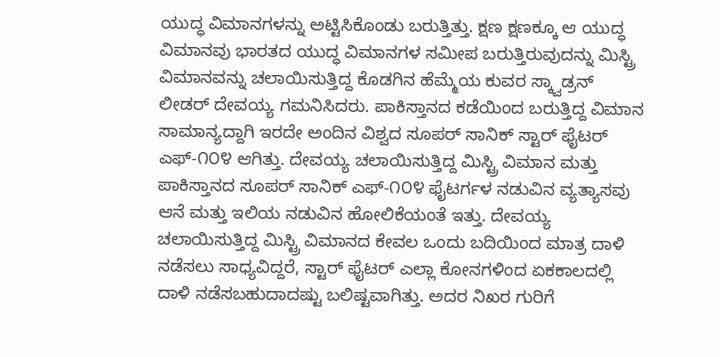ಯುದ್ಧ ವಿಮಾನಗಳನ್ನು ಅಟ್ಟಿಸಿಕೊಂಡು ಬರುತ್ತಿತ್ತು. ಕ್ಷಣ ಕ್ಷಣಕ್ಕೂ ಆ ಯುದ್ಧ ವಿಮಾನವು ಭಾರತದ ಯುದ್ಧ ವಿಮಾನಗಳ ಸಮೀಪ ಬರುತ್ತಿರುವುದನ್ನು ಮಿಸ್ಟ್ರಿ ವಿಮಾನವನ್ನು ಚಲಾಯಿಸುತ್ತಿದ್ದ ಕೊಡಗಿನ ಹೆಮ್ಮೆಯ ಕುವರ ಸ್ಕ್ವಾಡ್ರನ್ ಲೀಡರ್ ದೇವಯ್ಯ ಗಮನಿಸಿದರು. ಪಾಕಿಸ್ತಾನದ ಕಡೆಯಿಂದ ಬರುತ್ತಿದ್ದ ವಿಮಾನ ಸಾಮಾನ್ಯದ್ದಾಗಿ ಇರದೇ ಅಂದಿನ ವಿಶ್ವದ ಸೂಪರ್ ಸಾನಿಕ್ ಸ್ಟಾರ್ ಫೈಟರ್ ಎಫ್-೧೦೪ ಆಗಿತ್ತು. ದೇವಯ್ಯ ಚಲಾಯಿಸುತ್ತಿದ್ದ ಮಿಸ್ಟ್ರಿ ವಿಮಾನ ಮತ್ತು ಪಾಕಿಸ್ತಾನದ ಸೂಪರ್ ಸಾನಿಕ್ ಎಫ್-೧೦೪ ಫೈಟರ್ಗಳ ನಡುವಿನ ವ್ಯತ್ಯಾಸವು ಆನೆ ಮತ್ತು ಇಲಿಯ ನಡುವಿನ ಹೋಲಿಕೆಯಂತೆ ಇತ್ತು. ದೇವಯ್ಯ ಚಲಾಯಿಸುತ್ತಿದ್ದ ಮಿಸ್ಟ್ರಿ ವಿಮಾನದ ಕೇವಲ ಒಂದು ಬದಿಯಿಂದ ಮಾತ್ರ ದಾಳಿ ನಡೆಸಲು ಸಾಧ್ಯವಿದ್ದರೆ, ಸ್ಟಾರ್ ಫೈಟರ್ ಎಲ್ಲಾ ಕೋನಗಳಿಂದ ಏಕಕಾಲದಲ್ಲಿ ದಾಳಿ ನಡೆಸಬಹುದಾದಷ್ಟು ಬಲಿಷ್ಟವಾಗಿತ್ತು. ಅದರ ನಿಖರ ಗುರಿಗೆ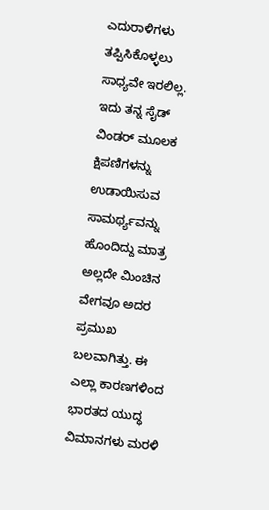ಎದುರಾಳಿಗಳು ತಪ್ಪಿಸಿಕೊಳ್ಳಲು ಸಾಧ್ಯವೇ ಇರಲಿಲ್ಲ. ಇದು ತನ್ನ ಸೈಡ್ ವಿಂಡರ್ ಮೂಲಕ ಕ್ಷಿಪಣಿಗಳನ್ನು ಉಡಾಯಿಸುವ ಸಾಮರ್ಥ್ಯವನ್ನು ಹೊಂದಿದ್ದು ಮಾತ್ರ ಅಲ್ಲದೇ ಮಿಂಚಿನ ವೇಗವೂ ಅದರ ಪ್ರಮುಖ ಬಲವಾಗಿತ್ತು. ಈ ಎಲ್ಲಾ ಕಾರಣಗಳಿಂದ ಭಾರತದ ಯುದ್ಧ ವಿಮಾನಗಳು ಮರಳಿ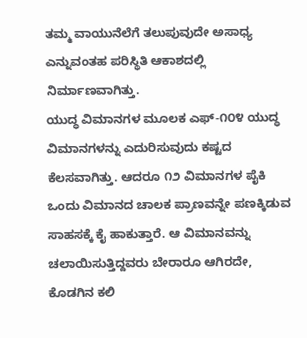ತಮ್ಮ ವಾಯುನೆಲೆಗೆ ತಲುಪುವುದೇ ಅಸಾಧ್ಯ ಎನ್ನುವಂತಹ ಪರಿಸ್ಥಿತಿ ಆಕಾಶದಲ್ಲಿ ನಿರ್ಮಾಣವಾಗಿತ್ತು.
ಯುದ್ಧ ವಿಮಾನಗಳ ಮೂಲಕ ಎಫ್-೧೦೪ ಯುದ್ಧ ವಿಮಾನಗಳನ್ನು ಎದುರಿಸುವುದು ಕಷ್ಟದ ಕೆಲಸವಾಗಿತ್ತು. ಆದರೂ ೧೨ ವಿಮಾನಗಳ ಪೈಕಿ ಒಂದು ವಿಮಾನದ ಚಾಲಕ ಪ್ರಾಣವನ್ನೇ ಪಣಕ್ಕಿಡುವ ಸಾಹಸಕ್ಕೆ ಕೈ ಹಾಕುತ್ತಾರೆ. ಆ ವಿಮಾನವನ್ನು ಚಲಾಯಿಸುತ್ತಿದ್ದವರು ಬೇರಾರೂ ಆಗಿರದೇ, ಕೊಡಗಿನ ಕಲಿ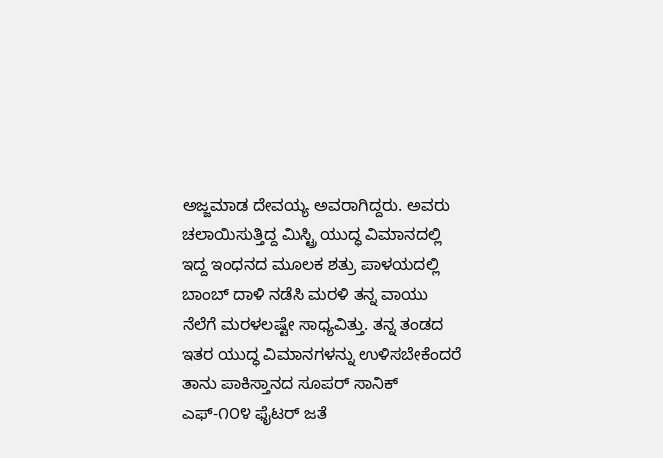ಅಜ್ಜಮಾಡ ದೇವಯ್ಯ ಅವರಾಗಿದ್ದರು. ಅವರು ಚಲಾಯಿಸುತ್ತಿದ್ದ ಮಿಸ್ಟ್ರಿ ಯುದ್ಧ ವಿಮಾನದಲ್ಲಿ ಇದ್ದ ಇಂಧನದ ಮೂಲಕ ಶತ್ರು ಪಾಳಯದಲ್ಲಿ ಬಾಂಬ್ ದಾಳಿ ನಡೆಸಿ ಮರಳಿ ತನ್ನ ವಾಯು ನೆಲೆಗೆ ಮರಳಲಷ್ಟೇ ಸಾಧ್ಯವಿತ್ತು. ತನ್ನ ತಂಡದ ಇತರ ಯುದ್ಧ ವಿಮಾನಗಳನ್ನು ಉಳಿಸಬೇಕೆಂದರೆ ತಾನು ಪಾಕಿಸ್ತಾನದ ಸೂಪರ್ ಸಾನಿಕ್ ಎಫ್-೧೦೪ ಫೈಟರ್ ಜತೆ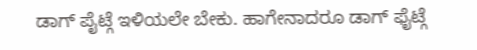ಡಾಗ್ ಪೈಟ್ಗೆ ಇಳಿಯಲೇ ಬೇಕು. ಹಾಗೇನಾದರೂ ಡಾಗ್ ಫೈಟ್ಗೆ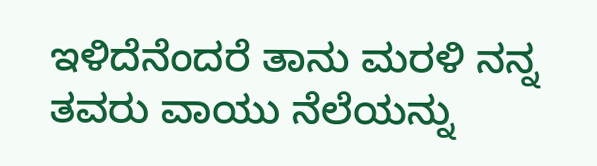ಇಳಿದೆನೆಂದರೆ ತಾನು ಮರಳಿ ನನ್ನ ತವರು ವಾಯು ನೆಲೆಯನ್ನು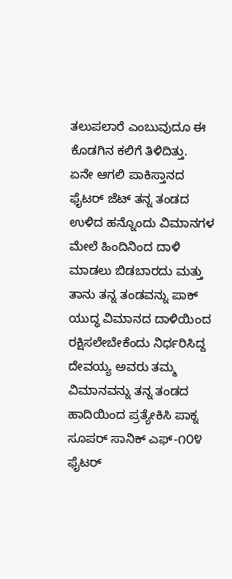ತಲುಪಲಾರೆ ಎಂಬುವುದೂ ಈ ಕೊಡಗಿನ ಕಲಿಗೆ ತಿಳಿದಿತ್ತು.
ಏನೇ ಆಗಲಿ ಪಾಕಿಸ್ತಾನದ ಫೈಟರ್ ಜೆಟ್ ತನ್ನ ತಂಡದ ಉಳಿದ ಹನ್ನೊಂದು ವಿಮಾನಗಳ ಮೇಲೆ ಹಿಂದಿನಿಂದ ದಾಳಿ ಮಾಡಲು ಬಿಡಬಾರದು ಮತ್ತು ತಾನು ತನ್ನ ತಂಡವನ್ನು ಪಾಕ್ ಯುದ್ಧ ವಿಮಾನದ ದಾಳಿಯಿಂದ ರಕ್ಷಿಸಲೇಬೇಕೆಂದು ನಿರ್ಧರಿಸಿದ್ದ ದೇವಯ್ಯ ಅವರು ತಮ್ಮ ವಿಮಾನವನ್ನು ತನ್ನ ತಂಡದ ಹಾದಿಯಿಂದ ಪ್ರತ್ಯೇಕಿಸಿ ಪಾಕ್ನ ಸೂಪರ್ ಸಾನಿಕ್ ಎಫ್-೧೦೪ ಫೈಟರ್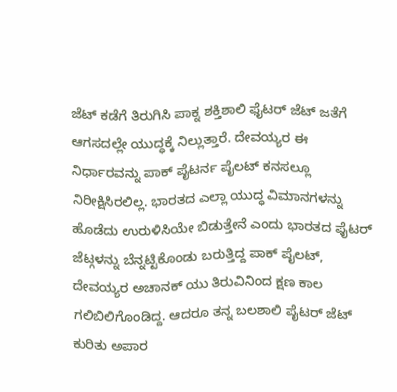ಜೆಟ್ ಕಡೆಗೆ ತಿರುಗಿಸಿ ಪಾಕ್ನ ಶಕ್ತಿಶಾಲಿ ಫೈಟರ್ ಜೆಟ್ ಜತೆಗೆ ಆಗಸದಲ್ಲೇ ಯುದ್ಧಕ್ಕೆ ನಿಲ್ಲುತ್ತಾರೆ. ದೇವಯ್ಯರ ಈ ನಿರ್ಧಾರವನ್ನು ಪಾಕ್ ಪೈಟರ್ನ ಪೈಲಟ್ ಕನಸಲ್ಲೂ ನಿರೀಕ್ಷಿಸಿರಲಿಲ್ಲ. ಭಾರತದ ಎಲ್ಲಾ ಯುದ್ಧ ವಿಮಾನಗಳನ್ನು ಹೊಡೆದು ಉರುಳಿಸಿಯೇ ಬಿಡುತ್ತೇನೆ ಎಂದು ಭಾರತದ ಫೈಟರ್ ಜೆಟ್ಗಳನ್ನು ಬೆನ್ನಟ್ಟಿಕೊಂಡು ಬರುತ್ತಿದ್ದ ಪಾಕ್ ಪೈಲಟ್, ದೇವಯ್ಯರ ಅಚಾನಕ್ ಯು ತಿರುವಿನಿಂದ ಕ್ಷಣ ಕಾಲ ಗಲಿಬಿಲಿಗೊಂಡಿದ್ದ. ಆದರೂ ತನ್ನ ಬಲಶಾಲಿ ಪೈಟರ್ ಜೆಟ್ ಕುರಿತು ಅಪಾರ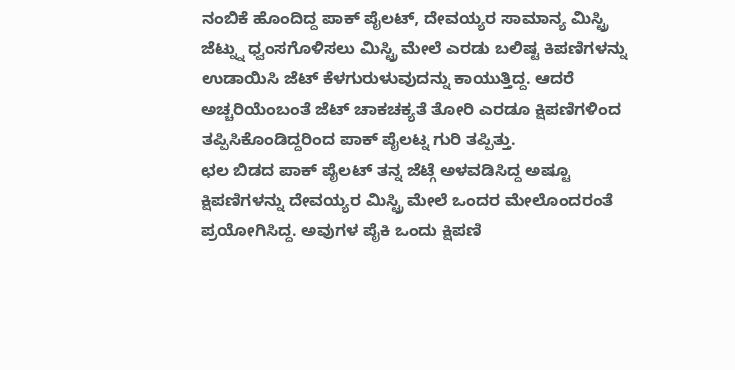ನಂಬಿಕೆ ಹೊಂದಿದ್ದ ಪಾಕ್ ಪೈಲಟ್, ದೇವಯ್ಯರ ಸಾಮಾನ್ಯ ಮಿಸ್ಟ್ರಿ ಜೆಟ್ನ್ನು ಧ್ವಂಸಗೊಳಿಸಲು ಮಿಸ್ಟ್ರಿ ಮೇಲೆ ಎರಡು ಬಲಿಷ್ಟ ಕಿಪಣಿಗಳನ್ನು ಉಡಾಯಿಸಿ ಜೆಟ್ ಕೆಳಗುರುಳುವುದನ್ನು ಕಾಯುತ್ತಿದ್ದ. ಆದರೆ ಅಚ್ಚರಿಯೆಂಬಂತೆ ಜೆಟ್ ಚಾಕಚಕ್ಯತೆ ತೋರಿ ಎರಡೂ ಕ್ಷಿಪಣಿಗಳಿಂದ ತಪ್ಪಿಸಿಕೊಂಡಿದ್ದರಿಂದ ಪಾಕ್ ಪೈಲಟ್ನ ಗುರಿ ತಪ್ಪಿತ್ತು.
ಛಲ ಬಿಡದ ಪಾಕ್ ಪೈಲಟ್ ತನ್ನ ಜೆಟ್ಗೆ ಅಳವಡಿಸಿದ್ದ ಅಷ್ಟೂ ಕ್ಷಿಪಣಿಗಳನ್ನು ದೇವಯ್ಯರ ಮಿಸ್ಟ್ರಿ ಮೇಲೆ ಒಂದರ ಮೇಲೊಂದರಂತೆ ಪ್ರಯೋಗಿಸಿದ್ದ. ಅವುಗಳ ಪೈಕಿ ಒಂದು ಕ್ಷಿಪಣಿ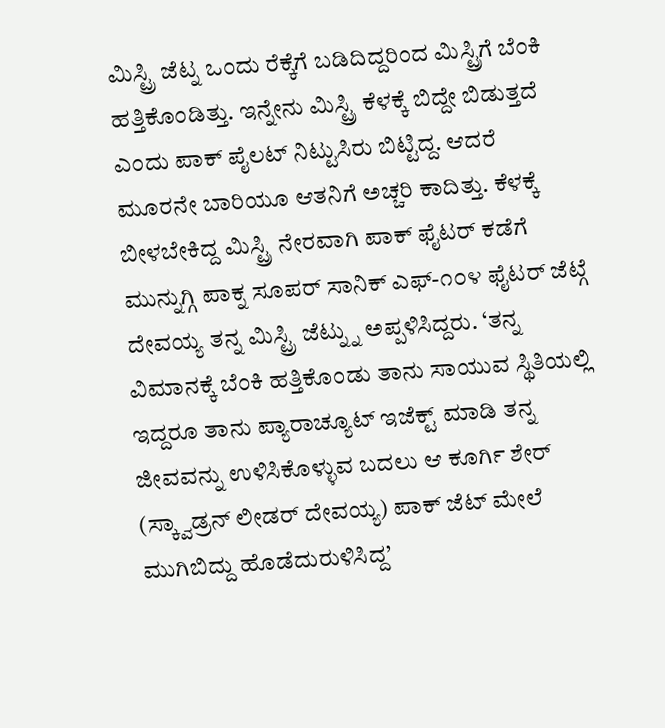ಮಿಸ್ಟ್ರಿ ಜೆಟ್ನ ಒಂದು ರೆಕ್ಕೆಗೆ ಬಡಿದಿದ್ದರಿಂದ ಮಿಸ್ಟ್ರಿಗೆ ಬೆಂಕಿ ಹತ್ತಿಕೊಂಡಿತ್ತು. ಇನ್ನೇನು ಮಿಸ್ಟ್ರಿ ಕೆಳಕ್ಕೆ ಬಿದ್ದೇ ಬಿಡುತ್ತದೆ ಎಂದು ಪಾಕ್ ಪೈಲಟ್ ನಿಟ್ಟುಸಿರು ಬಿಟ್ಟಿದ್ದ. ಆದರೆ ಮೂರನೇ ಬಾರಿಯೂ ಆತನಿಗೆ ಅಚ್ಚರಿ ಕಾದಿತ್ತು. ಕೆಳಕ್ಕೆ ಬೀಳಬೇಕಿದ್ದ ಮಿಸ್ಟ್ರಿ ನೇರವಾಗಿ ಪಾಕ್ ಫೈಟರ್ ಕಡೆಗೆ ಮುನ್ನುಗ್ಗಿ ಪಾಕ್ನ ಸೂಪರ್ ಸಾನಿಕ್ ಎಫ್-೧೦೪ ಫೈಟರ್ ಜೆಟ್ಗೆ ದೇವಯ್ಯ ತನ್ನ ಮಿಸ್ಟ್ರಿ ಜೆಟ್ನ್ನು ಅಪ್ಪಳಿಸಿದ್ದರು. ‘ತನ್ನ ವಿಮಾನಕ್ಕೆ ಬೆಂಕಿ ಹತ್ತಿಕೊಂಡು ತಾನು ಸಾಯುವ ಸ್ಥಿತಿಯಲ್ಲಿ ಇದ್ದರೂ ತಾನು ಪ್ಯಾರಾಚ್ಯೂಟ್ ಇಜೆಕ್ಟ್ ಮಾಡಿ ತನ್ನ ಜೀವವನ್ನು ಉಳಿಸಿಕೊಳ್ಳುವ ಬದಲು ಆ ಕೂರ್ಗಿ ಶೇರ್ (ಸ್ಕ್ವಾಡ್ರನ್ ಲೀಡರ್ ದೇವಯ್ಯ) ಪಾಕ್ ಜೆಟ್ ಮೇಲೆ ಮುಗಿಬಿದ್ದು ಹೊಡೆದುರುಳಿಸಿದ್ದ’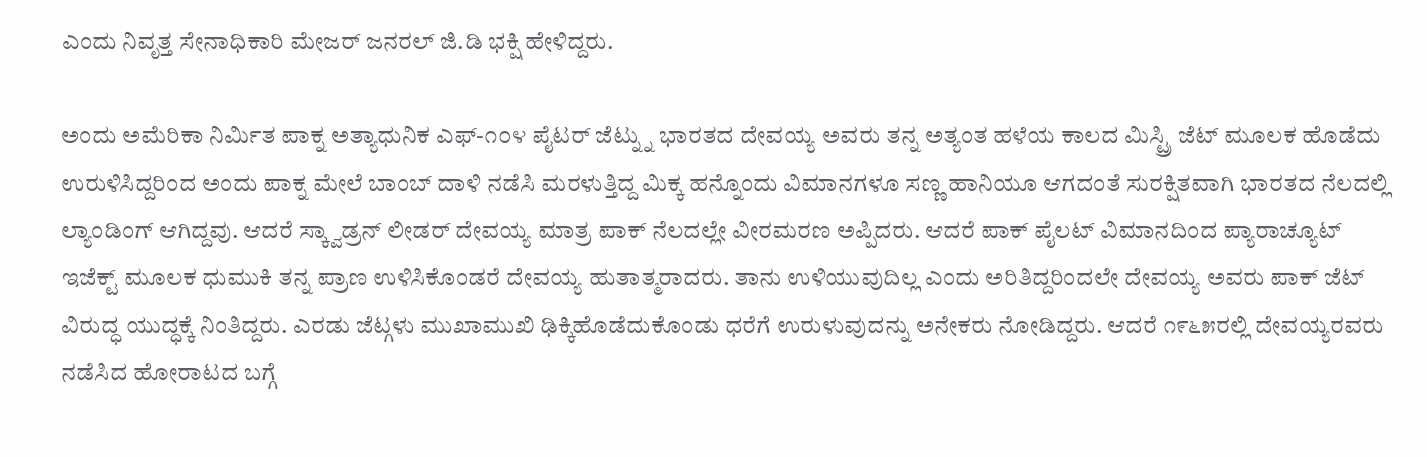ಎಂದು ನಿವೃತ್ತ ಸೇನಾಧಿಕಾರಿ ಮೇಜರ್ ಜನರಲ್ ಜಿ.ಡಿ ಭಕ್ಷಿ ಹೇಳಿದ್ದರು.

ಅಂದು ಅಮೆರಿಕಾ ನಿರ್ಮಿತ ಪಾಕ್ನ ಅತ್ಯಾಧುನಿಕ ಎಫ್-೧೦೪ ಪೈಟರ್ ಜೆಟ್ನ್ನು ಭಾರತದ ದೇವಯ್ಯ ಅವರು ತನ್ನ ಅತ್ಯಂತ ಹಳೆಯ ಕಾಲದ ಮಿಸ್ಟ್ರಿ ಜೆಟ್ ಮೂಲಕ ಹೊಡೆದು ಉರುಳಿಸಿದ್ದರಿಂದ ಅಂದು ಪಾಕ್ನ ಮೇಲೆ ಬಾಂಬ್ ದಾಳಿ ನಡೆಸಿ ಮರಳುತ್ತಿದ್ದ ಮಿಕ್ಕ ಹನ್ನೊಂದು ವಿಮಾನಗಳೂ ಸಣ್ಣ ಹಾನಿಯೂ ಆಗದಂತೆ ಸುರಕ್ಷಿತವಾಗಿ ಭಾರತದ ನೆಲದಲ್ಲಿ ಲ್ಯಾಂಡಿಂಗ್ ಆಗಿದ್ದವು. ಆದರೆ ಸ್ಕ್ವಾಡ್ರನ್ ಲೀಡರ್ ದೇವಯ್ಯ ಮಾತ್ರ ಪಾಕ್ ನೆಲದಲ್ಲೇ ವೀರಮರಣ ಅಪ್ಪಿದರು. ಆದರೆ ಪಾಕ್ ಪೈಲಟ್ ವಿಮಾನದಿಂದ ಪ್ಯಾರಾಚ್ಯೂಟ್ ಇಜೆಕ್ಟ್ ಮೂಲಕ ಧುಮುಕಿ ತನ್ನ ಪ್ರಾಣ ಉಳಿಸಿಕೊಂಡರೆ ದೇವಯ್ಯ ಹುತಾತ್ಮರಾದರು. ತಾನು ಉಳಿಯುವುದಿಲ್ಲ ಎಂದು ಅರಿತಿದ್ದರಿಂದಲೇ ದೇವಯ್ಯ ಅವರು ಪಾಕ್ ಜೆಟ್ ವಿರುದ್ಧ ಯುದ್ಧಕ್ಕೆ ನಿಂತಿದ್ದರು. ಎರಡು ಜೆಟ್ಗಳು ಮುಖಾಮುಖಿ ಢಿಕ್ಕಿಹೊಡೆದುಕೊಂಡು ಧರೆಗೆ ಉರುಳುವುದನ್ನು ಅನೇಕರು ನೋಡಿದ್ದರು. ಆದರೆ ೧೯೬೫ರಲ್ಲಿ ದೇವಯ್ಯರವರು ನಡೆಸಿದ ಹೋರಾಟದ ಬಗ್ಗೆ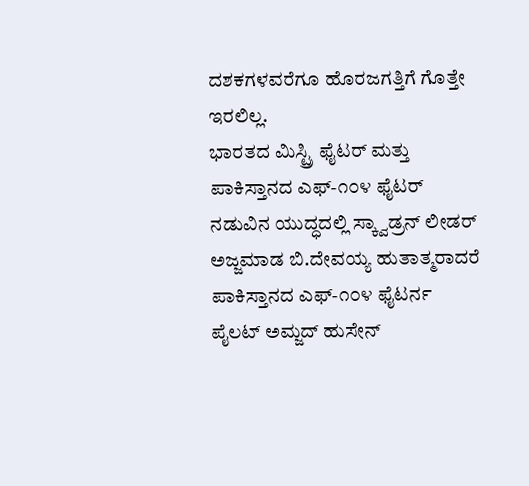ದಶಕಗಳವರೆಗೂ ಹೊರಜಗತ್ತಿಗೆ ಗೊತ್ತೇ ಇರಲಿಲ್ಲ.
ಭಾರತದ ಮಿಸ್ಟ್ರಿ ಫೈಟರ್ ಮತ್ತು ಪಾಕಿಸ್ತಾನದ ಎಫ್-೧೦೪ ಫೈಟರ್ ನಡುವಿನ ಯುದ್ಧದಲ್ಲಿ ಸ್ಕ್ವಾಡ್ರನ್ ಲೀಡರ್ ಅಜ್ಜಮಾಡ ಬಿ.ದೇವಯ್ಯ ಹುತಾತ್ಮರಾದರೆ ಪಾಕಿಸ್ತಾನದ ಎಫ್-೧೦೪ ಫೈಟರ್ನ ಪೈಲಟ್ ಅಮ್ಜದ್ ಹುಸೇನ್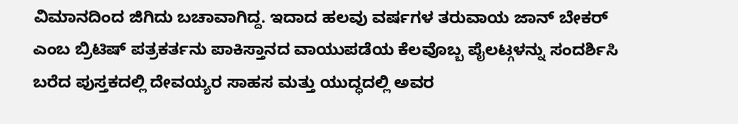ವಿಮಾನದಿಂದ ಜಿಗಿದು ಬಚಾವಾಗಿದ್ದ. ಇದಾದ ಹಲವು ವರ್ಷಗಳ ತರುವಾಯ ಜಾನ್ ಬೇಕರ್ ಎಂಬ ಬ್ರಿಟಿಷ್ ಪತ್ರಕರ್ತನು ಪಾಕಿಸ್ತಾನದ ವಾಯುಪಡೆಯ ಕೆಲವೊಬ್ಬ ಪೈಲಟ್ಗಳನ್ನು ಸಂದರ್ಶಿಸಿ ಬರೆದ ಪುಸ್ತಕದಲ್ಲಿ ದೇವಯ್ಯರ ಸಾಹಸ ಮತ್ತು ಯುದ್ಧದಲ್ಲಿ ಅವರ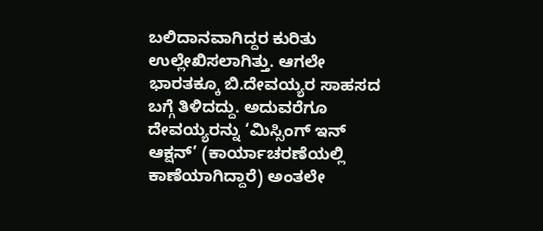ಬಲಿದಾನವಾಗಿದ್ದರ ಕುರಿತು ಉಲ್ಲೇಖಿಸಲಾಗಿತ್ತು. ಆಗಲೇ ಭಾರತಕ್ಕೂ ಬಿ.ದೇವಯ್ಯರ ಸಾಹಸದ ಬಗ್ಗೆ ತಿಳಿದದ್ದು. ಅದುವರೆಗೂ ದೇವಯ್ಯರನ್ನು ‘ಮಿಸ್ಸಿಂಗ್ ಇನ್ ಆಕ್ಷನ್’ (ಕಾರ್ಯಾಚರಣೆಯಲ್ಲಿ ಕಾಣೆಯಾಗಿದ್ದಾರೆ) ಅಂತಲೇ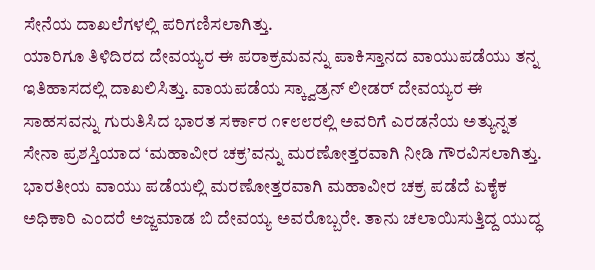ಸೇನೆಯ ದಾಖಲೆಗಳಲ್ಲಿ ಪರಿಗಣಿಸಲಾಗಿತ್ತು.
ಯಾರಿಗೂ ತಿಳಿದಿರದ ದೇವಯ್ಯರ ಈ ಪರಾಕ್ರಮವನ್ನು ಪಾಕಿಸ್ತಾನದ ವಾಯುಪಡೆಯು ತನ್ನ ಇತಿಹಾಸದಲ್ಲಿ ದಾಖಲಿಸಿತ್ತು. ವಾಯಪಡೆಯ ಸ್ಕ್ವಾಡ್ರನ್ ಲೀಡರ್ ದೇವಯ್ಯರ ಈ ಸಾಹಸವನ್ನು ಗುರುತಿಸಿದ ಭಾರತ ಸರ್ಕಾರ ೧೯೮೮ರಲ್ಲಿ ಅವರಿಗೆ ಎರಡನೆಯ ಅತ್ಯುನ್ನತ ಸೇನಾ ಪ್ರಶಸ್ತಿಯಾದ ‘ಮಹಾವೀರ ಚಕ್ರ’ವನ್ನು ಮರಣೋತ್ತರವಾಗಿ ನೀಡಿ ಗೌರವಿಸಲಾಗಿತ್ತು. ಭಾರತೀಯ ವಾಯು ಪಡೆಯಲ್ಲಿ ಮರಣೋತ್ತರವಾಗಿ ಮಹಾವೀರ ಚಕ್ರ ಪಡೆದೆ ಏಕೈಕ ಅಧಿಕಾರಿ ಎಂದರೆ ಅಜ್ಜಮಾಡ ಬಿ ದೇವಯ್ಯ ಅವರೊಬ್ಬರೇ. ತಾನು ಚಲಾಯಿಸುತ್ತಿದ್ದ ಯುದ್ಧ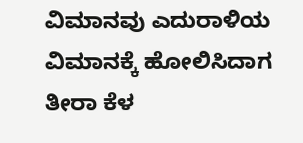ವಿಮಾನವು ಎದುರಾಳಿಯ ವಿಮಾನಕ್ಕೆ ಹೋಲಿಸಿದಾಗ ತೀರಾ ಕೆಳ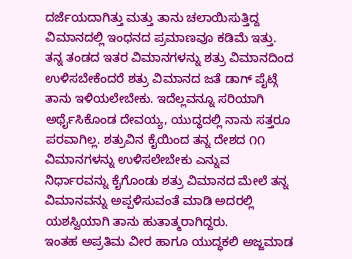ದರ್ಜೆಯದಾಗಿತ್ತು ಮತ್ತು ತಾನು ಚಲಾಯಿಸುತ್ತಿದ್ದ ವಿಮಾನದಲ್ಲಿ ಇಂಧನದ ಪ್ರಮಾಣವೂ ಕಡಿಮೆ ಇತ್ತು. ತನ್ನ ತಂಡದ ಇತರ ವಿಮಾನಗಳನ್ನು ಶತ್ರು ವಿಮಾನದಿಂದ ಉಳಿಸಬೇಕೆಂದರೆ ಶತ್ರು ವಿಮಾನದ ಜತೆ ಡಾಗ್ ಪೈಟ್ಗೆ ತಾನು ಇಳಿಯಲೇಬೇಕು. ಇದೆಲ್ಲವನ್ನೂ ಸರಿಯಾಗಿ ಅರ್ಥೈಸಿಕೊಂಡ ದೇವಯ್ಯ, ಯುದ್ಧದಲ್ಲಿ ನಾನು ಸತ್ತರೂ ಪರವಾಗಿಲ್ಲ. ಶತ್ರುವಿನ ಕೈಯಿಂದ ತನ್ನ ದೇಶದ ೧೧ ವಿಮಾನಗಳನ್ನು ಉಳಿಸಲೇಬೇಕು ಎನ್ನುವ ನಿರ್ಧಾರವನ್ನು ಕೈಗೊಂಡು ಶತ್ರು ವಿಮಾನದ ಮೇಲೆ ತನ್ನ ವಿಮಾನವನ್ನು ಅಪ್ಪಳಿಸುವಂತೆ ಮಾಡಿ ಅದರಲ್ಲಿ ಯಶಸ್ವಿಯಾಗಿ ತಾನು ಹುತಾತ್ಮರಾಗಿದ್ದರು.
ಇಂತಹ ಅಪ್ರತಿಮ ವೀರ ಹಾಗೂ ಯುದ್ಧಕಲಿ ಅಜ್ಜಮಾಡ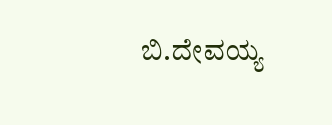ಬಿ.ದೇವಯ್ಯ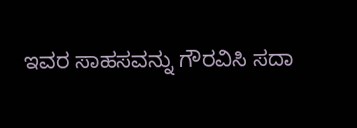ಇವರ ಸಾಹಸವನ್ನು ಗೌರವಿಸಿ ಸದಾ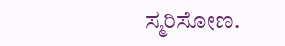ಸ್ಮರಿಸೋಣ.